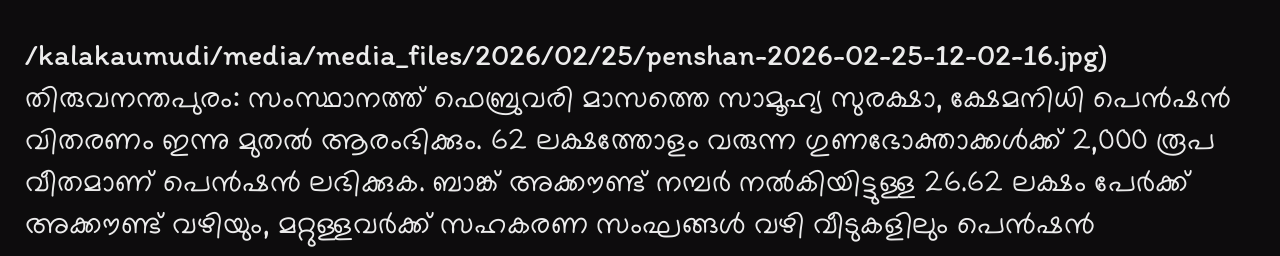/kalakaumudi/media/media_files/2026/02/25/penshan-2026-02-25-12-02-16.jpg)
തിരുവനന്തപുരം: സംസ്ഥാനത്ത് ഫെബ്രുവരി മാസത്തെ സാമൂഹ്യ സുരക്ഷാ, ക്ഷേമനിധി പെൻഷൻ വിതരണം ഇന്നു മുതൽ ആരംഭിക്കും. 62 ലക്ഷത്തോളം വരുന്ന ഗുണഭോക്താക്കൾക്ക് 2,000 രൂപ വീതമാണ് പെൻഷൻ ലഭിക്കുക. ബാങ്ക് അക്കൗണ്ട് നമ്പർ നൽകിയിട്ടുള്ള 26.62 ലക്ഷം പേർക്ക് അക്കൗണ്ട് വഴിയും, മറ്റുള്ളവർക്ക് സഹകരണ സംഘങ്ങൾ വഴി വീടുകളിലും പെൻഷൻ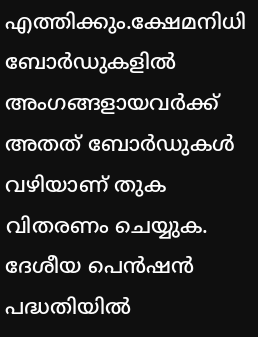എത്തിക്കും.ക്ഷേമനിധി ബോർഡുകളിൽ അംഗങ്ങളായവർക്ക് അതത് ബോർഡുകൾ വഴിയാണ് തുക വിതരണം ചെയ്യുക.
ദേശീയ പെൻഷൻ പദ്ധതിയിൽ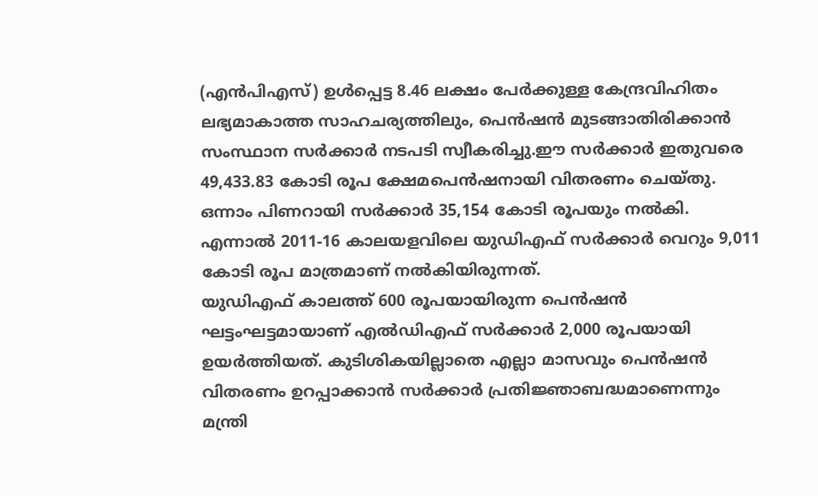(എൻപിഎസ്) ഉൾപ്പെട്ട 8.46 ലക്ഷം പേർക്കുള്ള കേന്ദ്രവിഹിതം ലഭ്യമാകാത്ത സാഹചര്യത്തിലും, പെൻഷൻ മുടങ്ങാതിരിക്കാൻ സംസ്ഥാന സർക്കാർ നടപടി സ്വീകരിച്ചു.ഈ സർക്കാർ ഇതുവരെ 49,433.83 കോടി രൂപ ക്ഷേമപെൻഷനായി വിതരണം ചെയ്തു. ഒന്നാം പിണറായി സർക്കാർ 35,154 കോടി രൂപയും നൽകി. എന്നാൽ 2011-16 കാലയളവിലെ യുഡിഎഫ് സർക്കാർ വെറും 9,011 കോടി രൂപ മാത്രമാണ് നൽകിയിരുന്നത്.
യുഡിഎഫ് കാലത്ത് 600 രൂപയായിരുന്ന പെൻഷൻ ഘട്ടംഘട്ടമായാണ് എൽഡിഎഫ് സർക്കാർ 2,000 രൂപയായി ഉയർത്തിയത്. കുടിശികയില്ലാതെ എല്ലാ മാസവും പെൻഷൻ വിതരണം ഉറപ്പാക്കാൻ സർക്കാർ പ്രതിജ്ഞാബദ്ധമാണെന്നും മന്ത്രി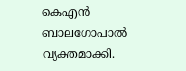കെഎൻ ബാലഗോപാൽ വ്യക്തമാക്കി.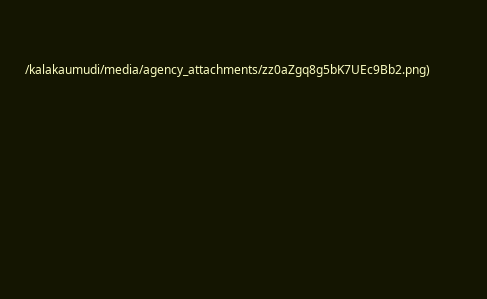/kalakaumudi/media/agency_attachments/zz0aZgq8g5bK7UEc9Bb2.png)